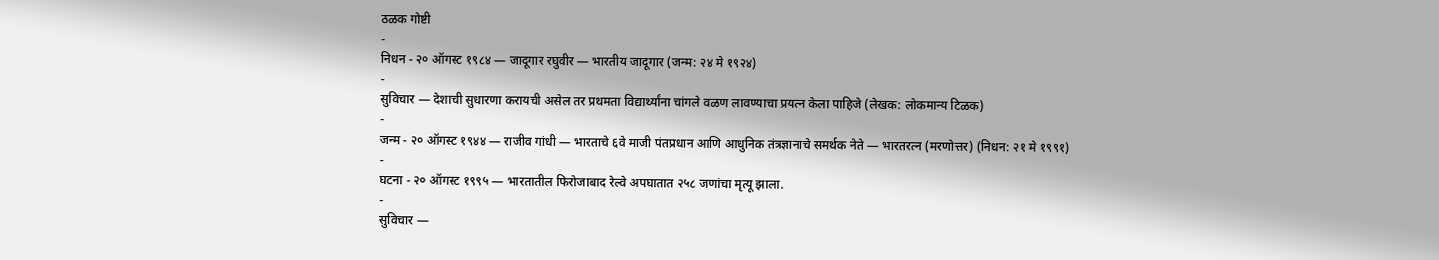ठळक गोष्टी
-
निधन - २० ऑगस्ट १९८४ — जादूगार रघुवीर — भारतीय जादूगार (जन्म: २४ मे १९२४)
-
सुविचार — देशाची सुधारणा करायची असेल तर प्रथमता विद्यार्थ्यांना चांगले वळण लावण्याचा प्रयत्न केला पाहिजे (लेखक: लोकमान्य टिळक)
-
जन्म - २० ऑगस्ट १९४४ — राजीव गांधी — भारताचे ६वे माजी पंतप्रधान आणि आधुनिक तंत्रज्ञानाचे समर्थक नेते — भारतरत्न (मरणोत्तर) (निधन: २१ मे १९९१)
-
घटना - २० ऑगस्ट १९९५ — भारतातील फिरोजाबाद रेल्वे अपघातात २५८ जणांचा मृत्यू झाला.
-
सुविचार —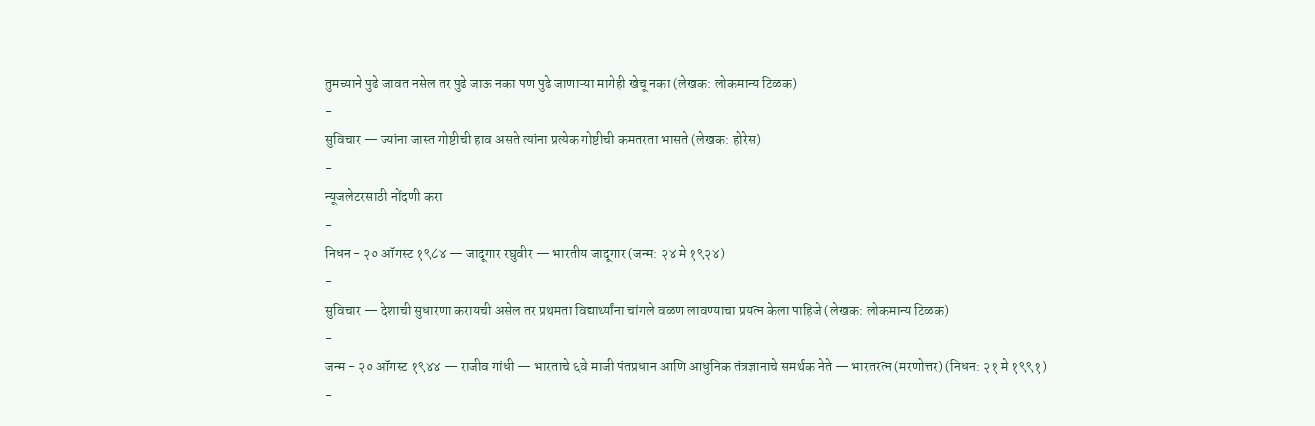तुमच्याने पुढे जावत नसेल तर पुढे जाऊ नका पण पुढे जाणाऱ्या मागेही खेचू नका (लेखक: लोकमान्य टिळक)
-
सुविचार — ज्यांना जास्त गोष्टीची हाव असते त्यांना प्रत्येक गोष्टीची कमतरता भासते (लेखक: होरेस)
-
न्यूजलेटरसाठी नोंदणी करा
-
निधन - २० ऑगस्ट १९८४ — जादूगार रघुवीर — भारतीय जादूगार (जन्म: २४ मे १९२४)
-
सुविचार — देशाची सुधारणा करायची असेल तर प्रथमता विद्यार्थ्यांना चांगले वळण लावण्याचा प्रयत्न केला पाहिजे (लेखक: लोकमान्य टिळक)
-
जन्म - २० ऑगस्ट १९४४ — राजीव गांधी — भारताचे ६वे माजी पंतप्रधान आणि आधुनिक तंत्रज्ञानाचे समर्थक नेते — भारतरत्न (मरणोत्तर) (निधन: २१ मे १९९१)
-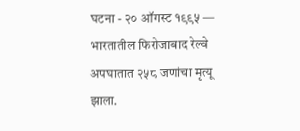घटना - २० ऑगस्ट १९९५ — भारतातील फिरोजाबाद रेल्वे अपघातात २५८ जणांचा मृत्यू झाला.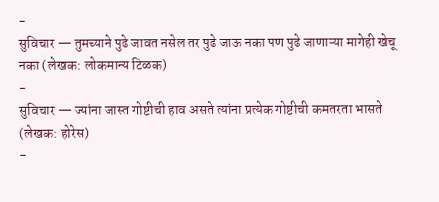-
सुविचार — तुमच्याने पुढे जावत नसेल तर पुढे जाऊ नका पण पुढे जाणाऱ्या मागेही खेचू नका (लेखक: लोकमान्य टिळक)
-
सुविचार — ज्यांना जास्त गोष्टीची हाव असते त्यांना प्रत्येक गोष्टीची कमतरता भासते (लेखक: होरेस)
-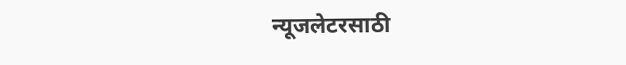न्यूजलेटरसाठी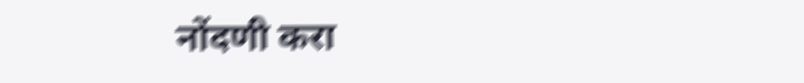नोंदणी करा